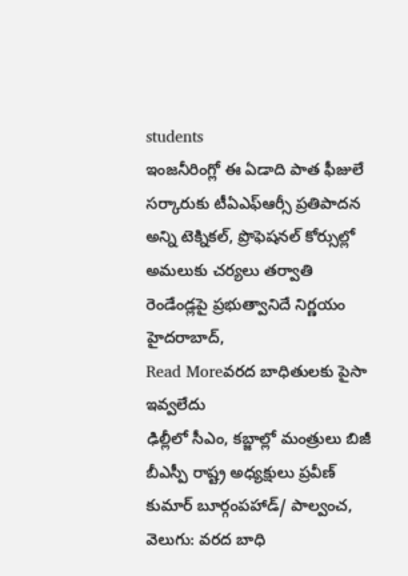students
ఇంజనీరింగ్లో ఈ ఏడాది పాత ఫీజులే
సర్కారుకు టీఏఎఫ్ఆర్సీ ప్రతిపాదన అన్ని టెక్నికల్, ప్రొఫెషనల్ కోర్సుల్లో అమలుకు చర్యలు తర్వాతి రెండేండ్లపై ప్రభుత్వానిదే నిర్ణయం హైదరాబాద్,
Read Moreవరద బాధితులకు పైసా ఇవ్వలేదు
ఢిల్లీలో సీఎం, కబ్జాల్లో మంత్రులు బిజీ బీఎస్పీ రాష్ట్ర అధ్యక్షులు ప్రవీణ్ కుమార్ బూర్గంపహాడ్/ పాల్వంచ, వెలుగు: వరద బాధి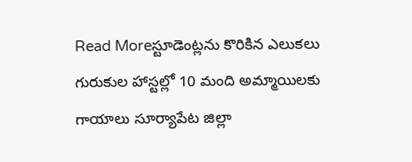Read Moreస్టూడెంట్లను కొరికిన ఎలుకలు
గురుకుల హాస్టల్లో 10 మంది అమ్మాయిలకు గాయాలు సూర్యాపేట జిల్లా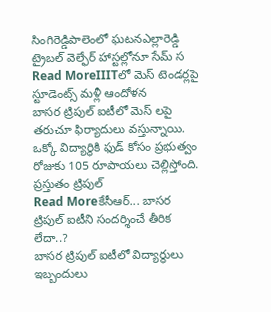సింగిరెడ్డిపాలెంలో ఘటనఎల్లారెడ్డి ట్రైబల్ వెల్ఫేర్ హాస్టల్లోనూ సేమ్ స
Read MoreIIITలో మెస్ టెండర్లపై స్టూడెంట్స్ మళ్లీ ఆందోళన
బాసర ట్రిపుల్ ఐటీలో మెస్ లపై తరుచూ ఫిర్యాదులు వస్తున్నాయి. ఒక్కో విద్యార్థికి ఫుడ్ కోసం ప్రభుత్వం రోజుకు 105 రూపాయలు చెల్లిస్తోంది. ప్రస్తుతం ట్రిపుల్
Read Moreకేసీఆర్... బాసర ట్రిపుల్ ఐటీని సందర్శించే తీరిక లేదా..?
బాసర ట్రిపుల్ ఐటీలో విద్యార్థులు ఇబ్బందులు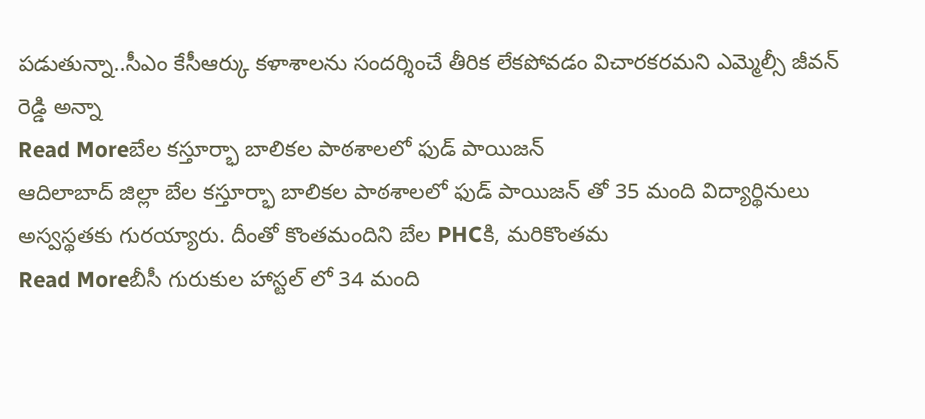పడుతున్నా..సీఎం కేసీఆర్కు కళాశాలను సందర్శించే తీరిక లేకపోవడం విచారకరమని ఎమ్మెల్సీ జీవన్ రెడ్డి అన్నా
Read Moreబేల కస్తూర్భా బాలికల పాఠశాలలో ఫుడ్ పాయిజన్
ఆదిలాబాద్ జిల్లా బేల కస్తూర్భా బాలికల పాఠశాలలో ఫుడ్ పాయిజన్ తో 35 మంది విద్యార్థినులు అస్వస్థతకు గురయ్యారు. దీంతో కొంతమందిని బేల PHCకి, మరికొంతమ
Read Moreబీసీ గురుకుల హాస్టల్ లో 34 మంది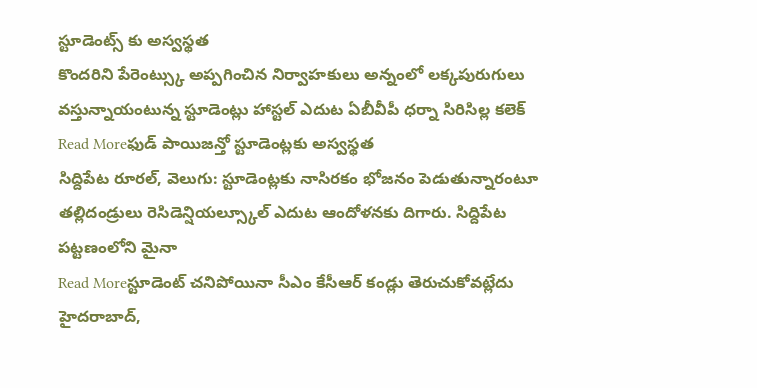స్టూడెంట్స్ కు అస్వస్థత
కొందరిని పేరెంట్స్కు అప్పగించిన నిర్వాహకులు అన్నంలో లక్కపురుగులు వస్తున్నాయంటున్న స్టూడెంట్లు హాస్టల్ ఎదుట ఏబీవీపీ ధర్నా సిరిసిల్ల కలెక్
Read Moreఫుడ్ పాయిజన్తో స్టూడెంట్లకు అస్వస్థత
సిద్దిపేట రూరల్, వెలుగు: స్టూడెంట్లకు నాసిరకం భోజనం పెడుతున్నారంటూ తల్లిదండ్రులు రెసిడెన్షియల్స్కూల్ ఎదుట ఆందోళనకు దిగారు. సిద్దిపేట పట్టణంలోని మైనా
Read Moreస్టూడెంట్ చనిపోయినా సీఎం కేసీఆర్ కండ్లు తెరుచుకోవట్లేదు
హైదరాబాద్,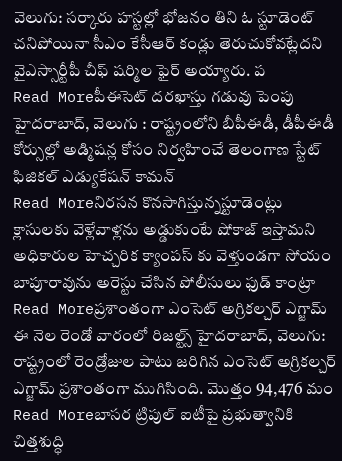వెలుగు: సర్కారు హస్టల్లో భోజనం తిని ఓ స్టూడెంట్ చనిపోయినా సీఎం కేసీఆర్ కండ్లు తెరుచుకోవట్లేదని వైఎస్సార్టీపీ చీఫ్ షర్మిల ఫైర్ అయ్యారు. ప
Read Moreపీఈసెట్ దరఖాస్తు గడువు పెంపు
హైదరాబాద్, వెలుగు : రాష్ట్రంలోని బీపీఈడీ, డీపీఈడీ కోర్సుల్లో అడ్మిషన్ల కోసం నిర్వహించే తెలంగాణ స్టేట్ ఫిజికల్ ఎడ్యుకేషన్ కామన్
Read Moreనిరసన కొనసాగిస్తున్నస్టూడెంట్లు
క్లాసులకు వెళ్లేవాళ్లను అడ్డుకుంటే షోకాజ్ ఇస్తామని అధికారుల హెచ్చరిక క్యాంపస్ కు వెళ్తుండగా సోయం బాపూరావును అరెస్టు చేసిన పోలీసులు ఫుడ్ కాంట్రా
Read Moreప్రశాంతంగా ఎంసెట్ అగ్రికల్చర్ ఎగ్జామ్
ఈ నెల రెండో వారంలో రిజల్ట్స్ హైదరాబాద్, వెలుగు: రాష్ట్రంలో రెండ్రోజుల పాటు జరిగిన ఎంసెట్ అగ్రికల్చర్ ఎగ్జామ్ ప్రశాంతంగా ముగిసింది. మొత్తం 94,476 మం
Read Moreబాసర ట్రిపుల్ ఐటీపై ప్రభుత్వానికి చిత్తశుద్ధి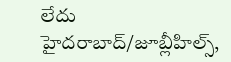లేదు
హైదరాబాద్/జూబ్లీహిల్స్,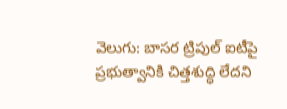వెలుగు: బాసర ట్రిపుల్ ఐటీపై ప్రభుత్వానికి చిత్తశుద్ధి లేదని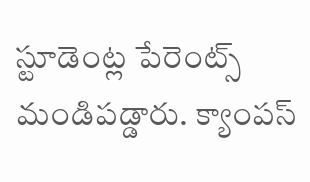స్టూడెంట్ల పేరెంట్స్ మండిపడ్డారు. క్యాంపస్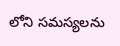లోని సమస్యలను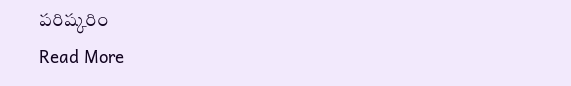పరిష్కరిం
Read More